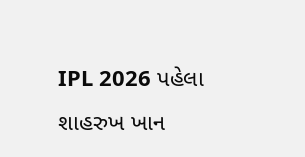IPL 2026 પહેલા શાહરુખ ખાન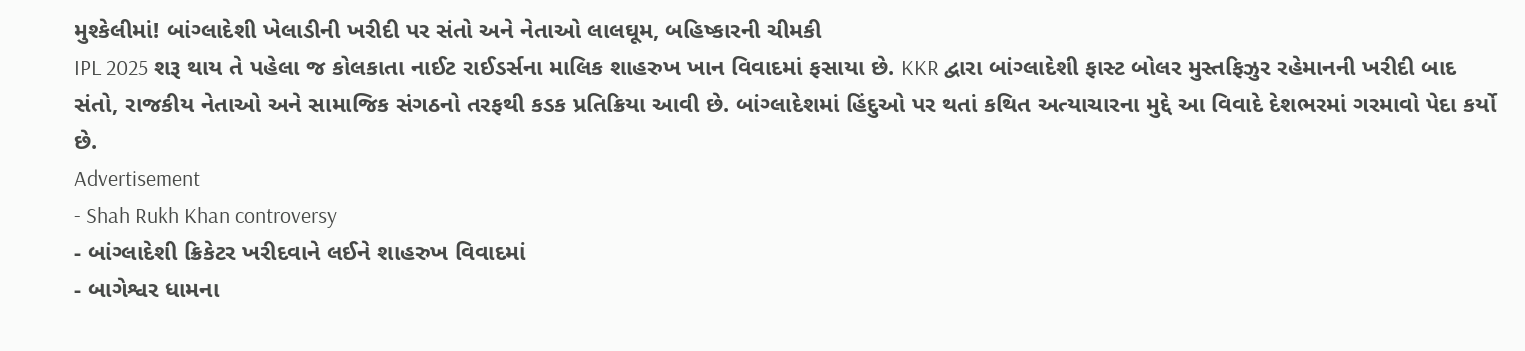મુશ્કેલીમાં! બાંગ્લાદેશી ખેલાડીની ખરીદી પર સંતો અને નેતાઓ લાલઘૂમ, બહિષ્કારની ચીમકી
IPL 2025 શરૂ થાય તે પહેલા જ કોલકાતા નાઈટ રાઈડર્સના માલિક શાહરુખ ખાન વિવાદમાં ફસાયા છે. KKR દ્વારા બાંગ્લાદેશી ફાસ્ટ બોલર મુસ્તફિઝુર રહેમાનની ખરીદી બાદ સંતો, રાજકીય નેતાઓ અને સામાજિક સંગઠનો તરફથી કડક પ્રતિક્રિયા આવી છે. બાંગ્લાદેશમાં હિંદુઓ પર થતાં કથિત અત્યાચારના મુદ્દે આ વિવાદે દેશભરમાં ગરમાવો પેદા કર્યો છે.
Advertisement
- Shah Rukh Khan controversy
- બાંગ્લાદેશી ક્રિકેટર ખરીદવાને લઈને શાહરુખ વિવાદમાં
- બાગેશ્વર ધામના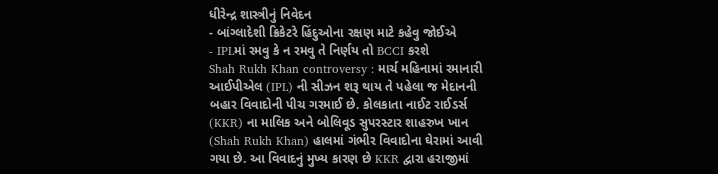ધીરેન્દ્ર શાસ્ત્રીનું નિવેદન
- બાંગ્લાદેશી ક્રિકેટરે હિંદુઓના રક્ષણ માટે કહેવુ જોઈએ
- IPLમાં રમવુ કે ન રમવુ તે નિર્ણય તો BCCI કરશે
Shah Rukh Khan controversy : માર્ચ મહિનામાં રમાનારી આઈપીએલ (IPL) ની સીઝન શરૂ થાય તે પહેલા જ મેદાનની બહાર વિવાદોની પીચ ગરમાઈ છે. કોલકાતા નાઈટ રાઈડર્સ (KKR) ના માલિક અને બોલિવૂડ સુપરસ્ટાર શાહરુખ ખાન (Shah Rukh Khan) હાલમાં ગંભીર વિવાદોના ઘેરામાં આવી ગયા છે. આ વિવાદનું મુખ્ય કારણ છે KKR દ્વારા હરાજીમાં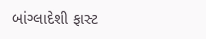બાંગ્લાદેશી ફાસ્ટ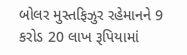બોલર મુસ્તફિઝુર રહેમાનને 9 કરોડ 20 લાખ રૂપિયામાં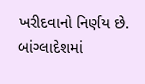ખરીદવાનો નિર્ણય છે. બાંગ્લાદેશમાં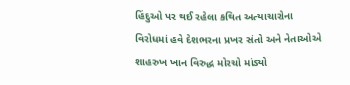હિંદુઓ પર થઈ રહેલા કથિત અત્યાચારોના વિરોધમાં હવે દેશભરના પ્રખર સંતો અને નેતાઓએ શાહરુખ ખાન વિરુદ્ધ મોરચો માંડ્યો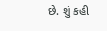છે. શું કહી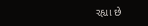રહ્યા છે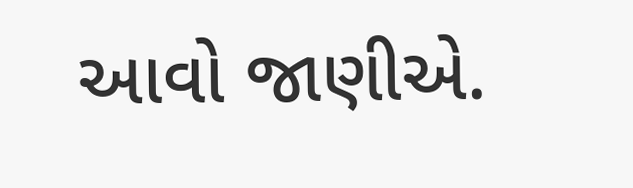આવો જાણીએ.